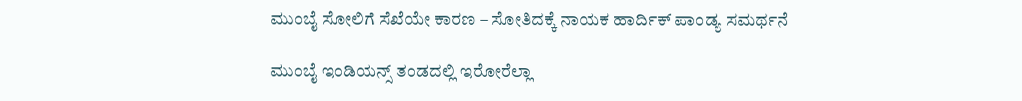ಮುಂಬೈ ಸೋಲಿಗೆ ಸೆಖೆಯೇ ಕಾರಣ – ಸೋತಿದಕ್ಕೆ ನಾಯಕ ಹಾರ್ದಿಕ್ ಪಾಂಡ್ಯ ಸಮರ್ಥನೆ

ಮುಂಬೈ ಇಂಡಿಯನ್ಸ್ ತಂಡದಲ್ಲಿ ಇರೋರೆಲ್ಲಾ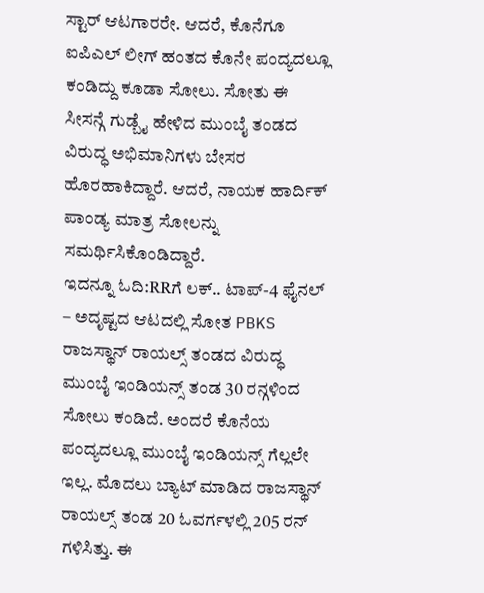ಸ್ಟಾರ್ ಆಟಗಾರರೇ. ಆದರೆ, ಕೊನೆಗೂ ಐಪಿಎಲ್ ಲೀಗ್ ಹಂತದ ಕೊನೇ ಪಂದ್ಯದಲ್ಲೂ ಕಂಡಿದ್ದು ಕೂಡಾ ಸೋಲು. ಸೋತು ಈ ಸೀಸನ್ಗೆ ಗುಡ್ಬೈ ಹೇಳಿದ ಮುಂಬೈ ತಂಡದ ವಿರುದ್ಧ ಅಭಿಮಾನಿಗಳು ಬೇಸರ ಹೊರಹಾಕಿದ್ದಾರೆ. ಆದರೆ, ನಾಯಕ ಹಾರ್ದಿಕ್ ಪಾಂಡ್ಯ ಮಾತ್ರ ಸೋಲನ್ನು ಸಮರ್ಥಿಸಿಕೊಂಡಿದ್ದಾರೆ.
ಇದನ್ನೂ ಓದಿ:RRಗೆ ಲಕ್.. ಟಾಪ್-4 ಫೈನಲ್ – ಅದೃಷ್ಟದ ಆಟದಲ್ಲಿ ಸೋತ PBKS
ರಾಜಸ್ಥಾನ್ ರಾಯಲ್ಸ್ ತಂಡದ ವಿರುದ್ಧ ಮುಂಬೈ ಇಂಡಿಯನ್ಸ್ ತಂಡ 30 ರನ್ಗಳಿಂದ ಸೋಲು ಕಂಡಿದೆ. ಅಂದರೆ ಕೊನೆಯ ಪಂದ್ಯದಲ್ಲೂ ಮುಂಬೈ ಇಂಡಿಯನ್ಸ್ ಗೆಲ್ಲಲೇ ಇಲ್ಲ. ಮೊದಲು ಬ್ಯಾಟ್ ಮಾಡಿದ ರಾಜಸ್ಥಾನ್ ರಾಯಲ್ಸ್ ತಂಡ 20 ಓವರ್ಗಳಲ್ಲಿ 205 ರನ್ ಗಳಿಸಿತ್ತು. ಈ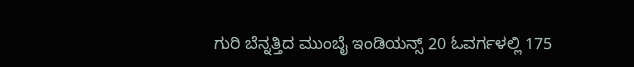ಗುರಿ ಬೆನ್ನತ್ತಿದ ಮುಂಬೈ ಇಂಡಿಯನ್ಸ್ 20 ಓವರ್ಗಳಲ್ಲಿ 175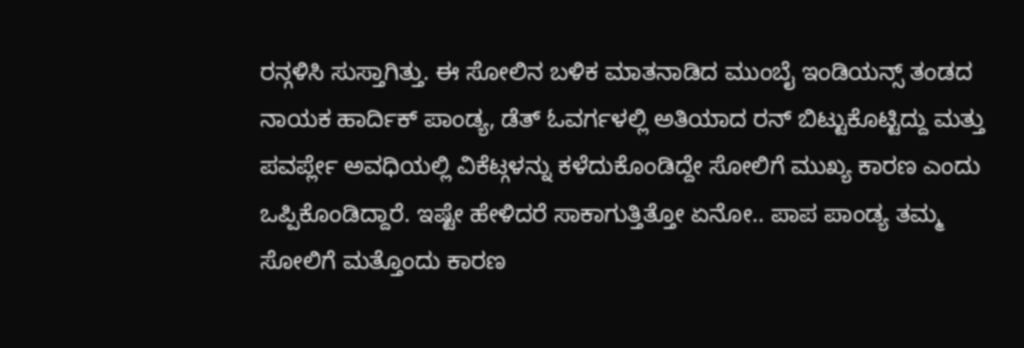ರನ್ಗಳಿಸಿ ಸುಸ್ತಾಗಿತ್ತು. ಈ ಸೋಲಿನ ಬಳಿಕ ಮಾತನಾಡಿದ ಮುಂಬೈ ಇಂಡಿಯನ್ಸ್ ತಂಡದ ನಾಯಕ ಹಾರ್ದಿಕ್ ಪಾಂಡ್ಯ, ಡೆತ್ ಓವರ್ಗಳಲ್ಲಿ ಅತಿಯಾದ ರನ್ ಬಿಟ್ಟುಕೊಟ್ಟಿದ್ದು ಮತ್ತು ಪವರ್ಪ್ಲೇ ಅವಧಿಯಲ್ಲಿ ವಿಕೆಟ್ಗಳನ್ನು ಕಳೆದುಕೊಂಡಿದ್ದೇ ಸೋಲಿಗೆ ಮುಖ್ಯ ಕಾರಣ ಎಂದು ಒಪ್ಪಿಕೊಂಡಿದ್ದಾರೆ. ಇಷ್ಟೇ ಹೇಳಿದರೆ ಸಾಕಾಗುತ್ತಿತ್ತೋ ಏನೋ.. ಪಾಪ ಪಾಂಡ್ಯ ತಮ್ಮ ಸೋಲಿಗೆ ಮತ್ತೊಂದು ಕಾರಣ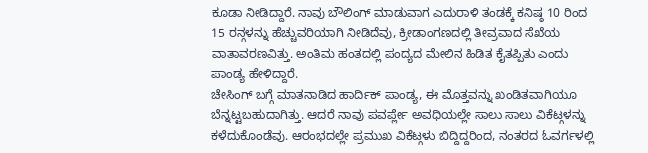ಕೂಡಾ ನೀಡಿದ್ದಾರೆ. ನಾವು ಬೌಲಿಂಗ್ ಮಾಡುವಾಗ ಎದುರಾಳಿ ತಂಡಕ್ಕೆ ಕನಿಷ್ಠ 10 ರಿಂದ 15 ರನ್ಗಳನ್ನು ಹೆಚ್ಚುವರಿಯಾಗಿ ನೀಡಿದೆವು, ಕ್ರೀಡಾಂಗಣದಲ್ಲಿ ತೀವ್ರವಾದ ಸೆಖೆಯ ವಾತಾವರಣವಿತ್ತು. ಅಂತಿಮ ಹಂತದಲ್ಲಿ ಪಂದ್ಯದ ಮೇಲಿನ ಹಿಡಿತ ಕೈತಪ್ಪಿತು ಎಂದು ಪಾಂಡ್ಯ ಹೇಳಿದ್ದಾರೆ.
ಚೇಸಿಂಗ್ ಬಗ್ಗೆ ಮಾತನಾಡಿದ ಹಾರ್ದಿಕ್ ಪಾಂಡ್ಯ, ಈ ಮೊತ್ತವನ್ನು ಖಂಡಿತವಾಗಿಯೂ ಬೆನ್ನಟ್ಟಬಹುದಾಗಿತ್ತು. ಆದರೆ ನಾವು ಪವರ್ಪ್ಲೇ ಅವಧಿಯಲ್ಲೇ ಸಾಲು ಸಾಲು ವಿಕೆಟ್ಗಳನ್ನು ಕಳೆದುಕೊಂಡೆವು. ಆರಂಭದಲ್ಲೇ ಪ್ರಮುಖ ವಿಕೆಟ್ಗಳು ಬಿದ್ದಿದ್ದರಿಂದ, ನಂತರದ ಓವರ್ಗಳಲ್ಲಿ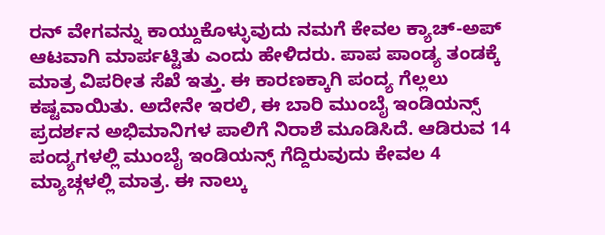ರನ್ ವೇಗವನ್ನು ಕಾಯ್ದುಕೊಳ್ಳುವುದು ನಮಗೆ ಕೇವಲ ಕ್ಯಾಚ್-ಅಪ್ ಆಟವಾಗಿ ಮಾರ್ಪಟ್ಟಿತು ಎಂದು ಹೇಳಿದರು. ಪಾಪ ಪಾಂಡ್ಯ ತಂಡಕ್ಕೆ ಮಾತ್ರ ವಿಪರೀತ ಸೆಖೆ ಇತ್ತು. ಈ ಕಾರಣಕ್ಕಾಗಿ ಪಂದ್ಯ ಗೆಲ್ಲಲು ಕಷ್ಟವಾಯಿತು. ಅದೇನೇ ಇರಲಿ, ಈ ಬಾರಿ ಮುಂಬೈ ಇಂಡಿಯನ್ಸ್ ಪ್ರದರ್ಶನ ಅಭಿಮಾನಿಗಳ ಪಾಲಿಗೆ ನಿರಾಶೆ ಮೂಡಿಸಿದೆ. ಆಡಿರುವ 14 ಪಂದ್ಯಗಳಲ್ಲಿ ಮುಂಬೈ ಇಂಡಿಯನ್ಸ್ ಗೆದ್ದಿರುವುದು ಕೇವಲ 4 ಮ್ಯಾಚ್ಗಳಲ್ಲಿ ಮಾತ್ರ. ಈ ನಾಲ್ಕು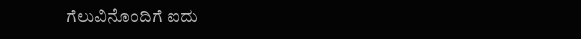ಗೆಲುವಿನೊಂದಿಗೆ ಐದು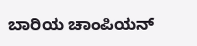ಬಾರಿಯ ಚಾಂಪಿಯನ್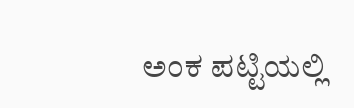ಅಂಕ ಪಟ್ಟಿಯಲ್ಲಿ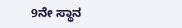9ನೇ ಸ್ಥಾನ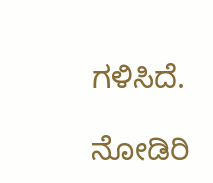ಗಳಿಸಿದೆ.

ನೋಡಿರಿ